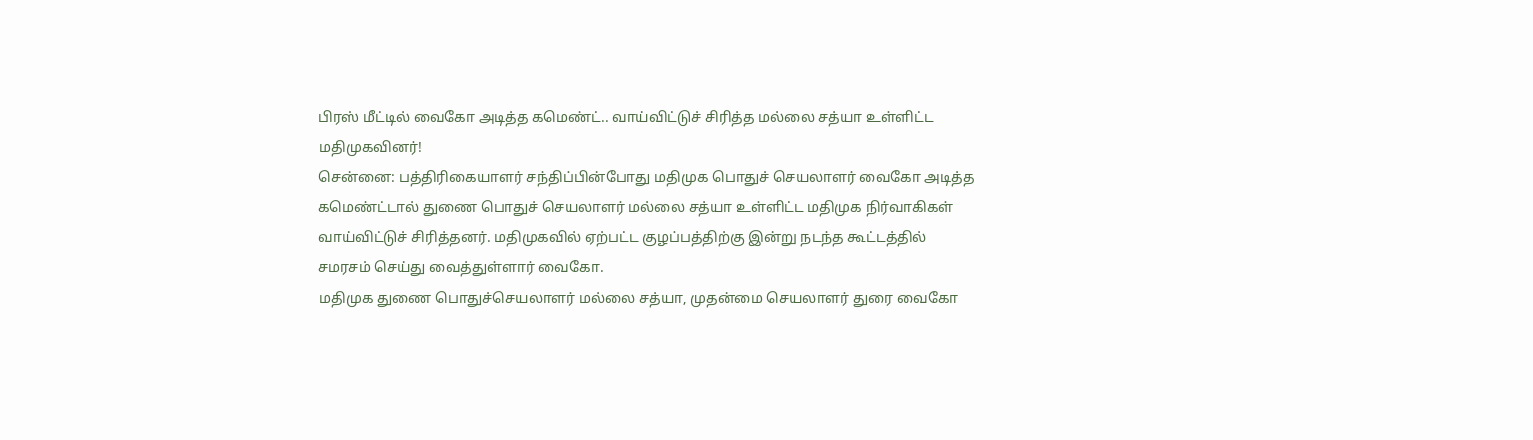பிரஸ் மீட்டில் வைகோ அடித்த கமெண்ட்.. வாய்விட்டுச் சிரித்த மல்லை சத்யா உள்ளிட்ட மதிமுகவினர்!
சென்னை: பத்திரிகையாளர் சந்திப்பின்போது மதிமுக பொதுச் செயலாளர் வைகோ அடித்த கமெண்ட்டால் துணை பொதுச் செயலாளர் மல்லை சத்யா உள்ளிட்ட மதிமுக நிர்வாகிகள் வாய்விட்டுச் சிரித்தனர். மதிமுகவில் ஏற்பட்ட குழப்பத்திற்கு இன்று நடந்த கூட்டத்தில் சமரசம் செய்து வைத்துள்ளார் வைகோ.
மதிமுக துணை பொதுச்செயலாளர் மல்லை சத்யா, முதன்மை செயலாளர் துரை வைகோ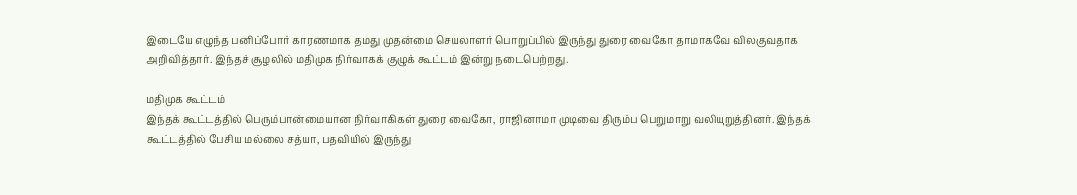இடையே எழுந்த பனிப்போர் காரணமாக தமது முதன்மை செயலாளர் பொறுப்பில் இருந்து துரை வைகோ தாமாகவே விலகுவதாக அறிவித்தார். இந்தச் சூழலில் மதிமுக நிர்வாகக் குழுக் கூட்டம் இன்று நடைபெற்றது.

மதிமுக கூட்டம்
இந்தக் கூட்டத்தில் பெரும்பான்மையான நிர்வாகிகள் துரை வைகோ, ராஜினாமா முடிவை திரும்ப பெறுமாறு வலியுறுத்தினர். இந்தக் கூட்டத்தில் பேசிய மல்லை சத்யா, பதவியில் இருந்து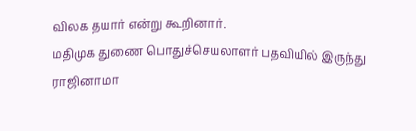விலக தயார் என்று கூறினார்.
மதிமுக துணை பொதுச்செயலாளர் பதவியில் இருந்து ராஜினாமா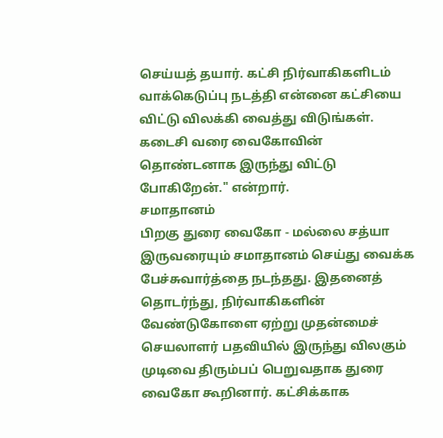செய்யத் தயார். கட்சி நிர்வாகிகளிடம் வாக்கெடுப்பு நடத்தி என்னை கட்சியை விட்டு விலக்கி வைத்து விடுங்கள். கடைசி வரை வைகோவின் தொண்டனாக இருந்து விட்டு போகிறேன்." என்றார்.
சமாதானம்
பிறகு துரை வைகோ - மல்லை சத்யா இருவரையும் சமாதானம் செய்து வைக்க பேச்சுவார்த்தை நடந்தது. இதனைத் தொடர்ந்து, நிர்வாகிகளின் வேண்டுகோளை ஏற்று முதன்மைச் செயலாளர் பதவியில் இருந்து விலகும் முடிவை திரும்பப் பெறுவதாக துரை வைகோ கூறினார். கட்சிக்காக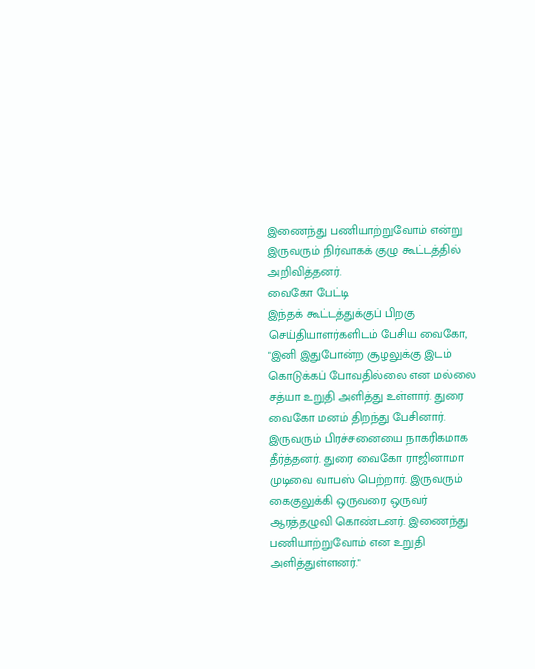இணைந்து பணியாற்றுவோம் என்று இருவரும் நிர்வாகக் குழு கூட்டத்தில் அறிவித்தனர்.
வைகோ பேட்டி
இந்தக் கூட்டத்துக்குப் பிறகு செய்தியாளர்களிடம் பேசிய வைகோ, "இனி இதுபோன்ற சூழலுக்கு இடம் கொடுக்கப் போவதில்லை என மல்லை சத்யா உறுதி அளித்து உள்ளார். துரை வைகோ மனம் திறந்து பேசினார். இருவரும் பிரச்சனையை நாகரிகமாக தீர்த்தனர். துரை வைகோ ராஜினாமா முடிவை வாபஸ் பெற்றார். இருவரும் கைகுலுக்கி ஒருவரை ஒருவர் ஆரத்தழுவி கொண்டனர். இணைந்து பணியாற்றுவோம் என உறுதி அளித்துள்ளனர்."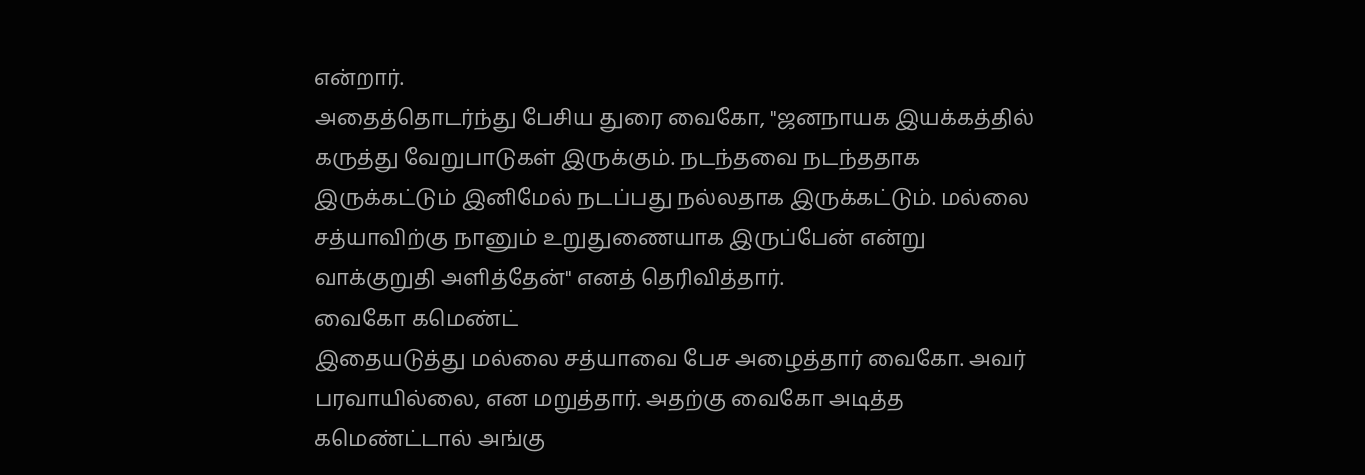என்றார்.
அதைத்தொடர்ந்து பேசிய துரை வைகோ, "ஜனநாயக இயக்கத்தில் கருத்து வேறுபாடுகள் இருக்கும். நடந்தவை நடந்ததாக இருக்கட்டும் இனிமேல் நடப்பது நல்லதாக இருக்கட்டும். மல்லை சத்யாவிற்கு நானும் உறுதுணையாக இருப்பேன் என்று வாக்குறுதி அளித்தேன்" எனத் தெரிவித்தார்.
வைகோ கமெண்ட்
இதையடுத்து மல்லை சத்யாவை பேச அழைத்தார் வைகோ. அவர் பரவாயில்லை, என மறுத்தார். அதற்கு வைகோ அடித்த கமெண்ட்டால் அங்கு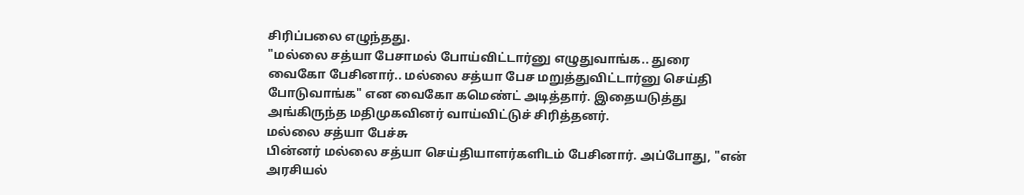சிரிப்பலை எழுந்தது.
"மல்லை சத்யா பேசாமல் போய்விட்டார்னு எழுதுவாங்க.. துரை வைகோ பேசினார்.. மல்லை சத்யா பேச மறுத்துவிட்டார்னு செய்தி போடுவாங்க" என வைகோ கமெண்ட் அடித்தார். இதையடுத்து அங்கிருந்த மதிமுகவினர் வாய்விட்டுச் சிரித்தனர்.
மல்லை சத்யா பேச்சு
பின்னர் மல்லை சத்யா செய்தியாளர்களிடம் பேசினார். அப்போது, "என் அரசியல்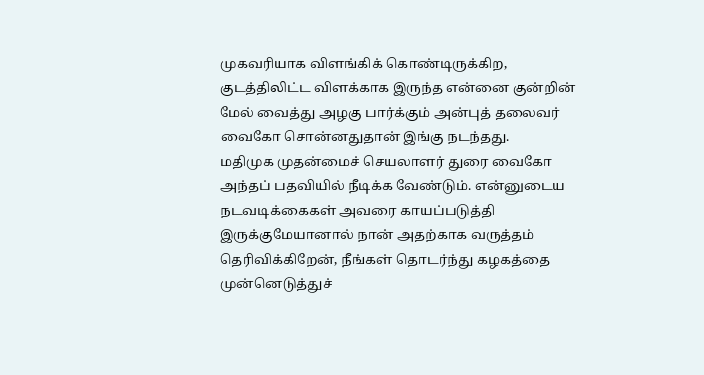முகவரியாக விளங்கிக் கொண்டிருக்கிற, குடத்திலிட்ட விளக்காக இருந்த என்னை குன்றின் மேல் வைத்து அழகு பார்க்கும் அன்புத் தலைவர் வைகோ சொன்னதுதான் இங்கு நடந்தது.
மதிமுக முதன்மைச் செயலாளர் துரை வைகோ அந்தப் பதவியில் நீடிக்க வேண்டும். என்னுடைய நடவடிக்கைகள் அவரை காயப்படுத்தி இருக்குமேயானால் நான் அதற்காக வருத்தம் தெரிவிக்கிறேன், நீங்கள் தொடர்ந்து கழகத்தை முன்னெடுத்துச்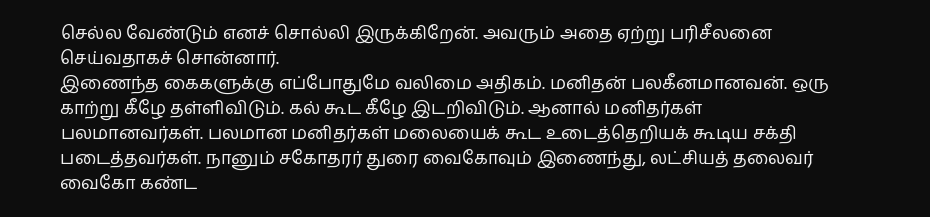செல்ல வேண்டும் எனச் சொல்லி இருக்கிறேன். அவரும் அதை ஏற்று பரிசீலனை செய்வதாகச் சொன்னார்.
இணைந்த கைகளுக்கு எப்போதுமே வலிமை அதிகம். மனிதன் பலகீனமானவன். ஒரு காற்று கீழே தள்ளிவிடும். கல் கூட கீழே இடறிவிடும். ஆனால் மனிதர்கள் பலமானவர்கள். பலமான மனிதர்கள் மலையைக் கூட உடைத்தெறியக் கூடிய சக்தி படைத்தவர்கள். நானும் சகோதரர் துரை வைகோவும் இணைந்து, லட்சியத் தலைவர் வைகோ கண்ட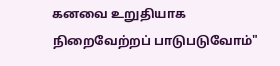கனவை உறுதியாக நிறைவேற்றப் பாடுபடுவோம்"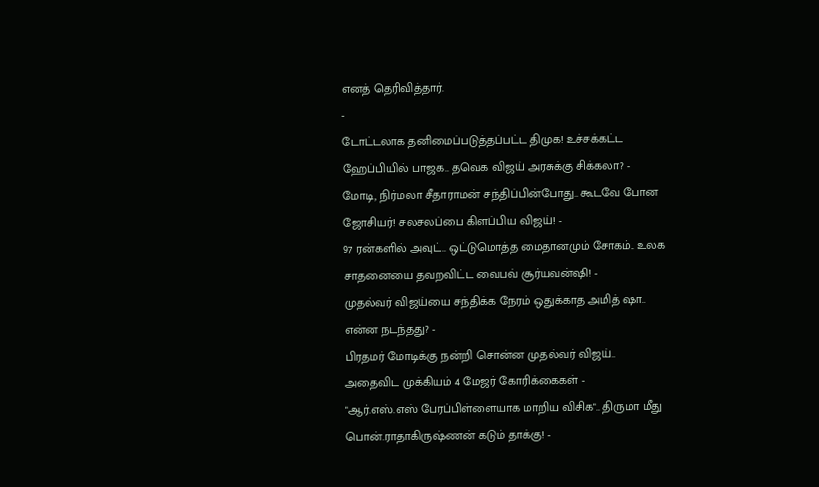எனத் தெரிவித்தார்.
-
டோட்டலாக தனிமைப்படுத்தப்பட்ட திமுக! உச்சக்கட்ட ஹேப்பியில் பாஜக.. தவெக விஜய் அரசுக்கு சிக்கலா? -
மோடி, நிர்மலா சீதாராமன் சந்திப்பின்போது.. கூடவே போன ஜோசியர்! சலசலப்பை கிளப்பிய விஜய்! -
97 ரன்களில் அவுட்.. ஒட்டுமொத்த மைதானமும் சோகம்.. உலக சாதனையை தவறவிட்ட வைபவ் சூர்யவன்ஷி! -
முதல்வர் விஜய்யை சந்திக்க நேரம் ஒதுக்காத அமித் ஷா.. என்ன நடந்தது? -
பிரதமர் மோடிக்கு நன்றி சொன்ன முதல்வர் விஜய்.. அதைவிட முக்கியம் 4 மேஜர் கோரிக்கைகள் -
"ஆர்.எஸ்.எஸ் பேரப்பிள்ளையாக மாறிய விசிக".. திருமா மீது பொன்.ராதாகிருஷ்ணன் கடும் தாக்கு! -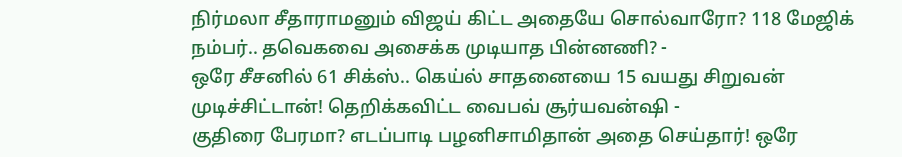நிர்மலா சீதாராமனும் விஜய் கிட்ட அதையே சொல்வாரோ? 118 மேஜிக் நம்பர்.. தவெகவை அசைக்க முடியாத பின்னணி? -
ஒரே சீசனில் 61 சிக்ஸ்.. கெய்ல் சாதனையை 15 வயது சிறுவன் முடிச்சிட்டான்! தெறிக்கவிட்ட வைபவ் சூர்யவன்ஷி -
குதிரை பேரமா? எடப்பாடி பழனிசாமிதான் அதை செய்தார்! ஒரே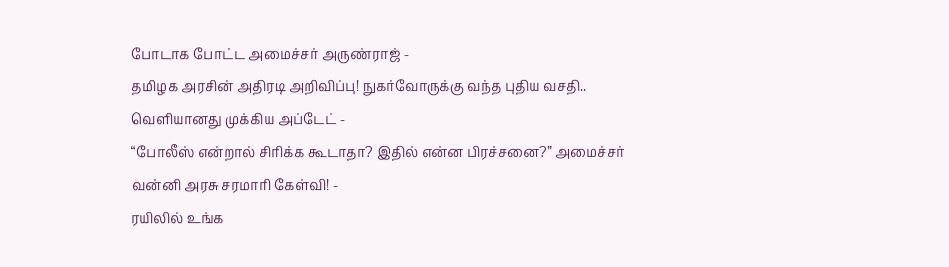போடாக போட்ட அமைச்சர் அருண்ராஜ் -
தமிழக அரசின் அதிரடி அறிவிப்பு! நுகர்வோருக்கு வந்த புதிய வசதி.. வெளியானது முக்கிய அப்டேட் -
“போலீஸ் என்றால் சிரிக்க கூடாதா? இதில் என்ன பிரச்சனை?” அமைச்சர் வன்னி அரசு சரமாரி கேள்வி! -
ரயிலில் உங்க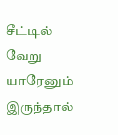சீட்டில் வேறு யாரேனும் இருந்தால்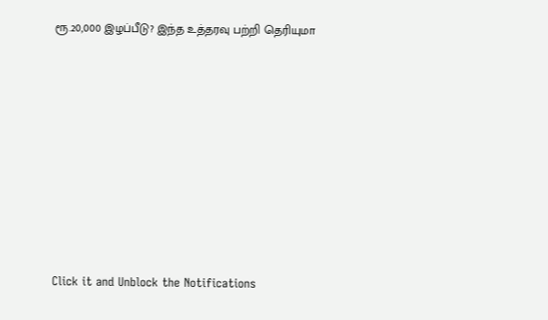ரூ.20,000 இழப்பீடு? இந்த உத்தரவு பற்றி தெரியுமா












Click it and Unblock the Notifications